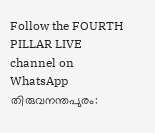Follow the FOURTH PILLAR LIVE channel on WhatsApp
തിരുവനന്തപുരം: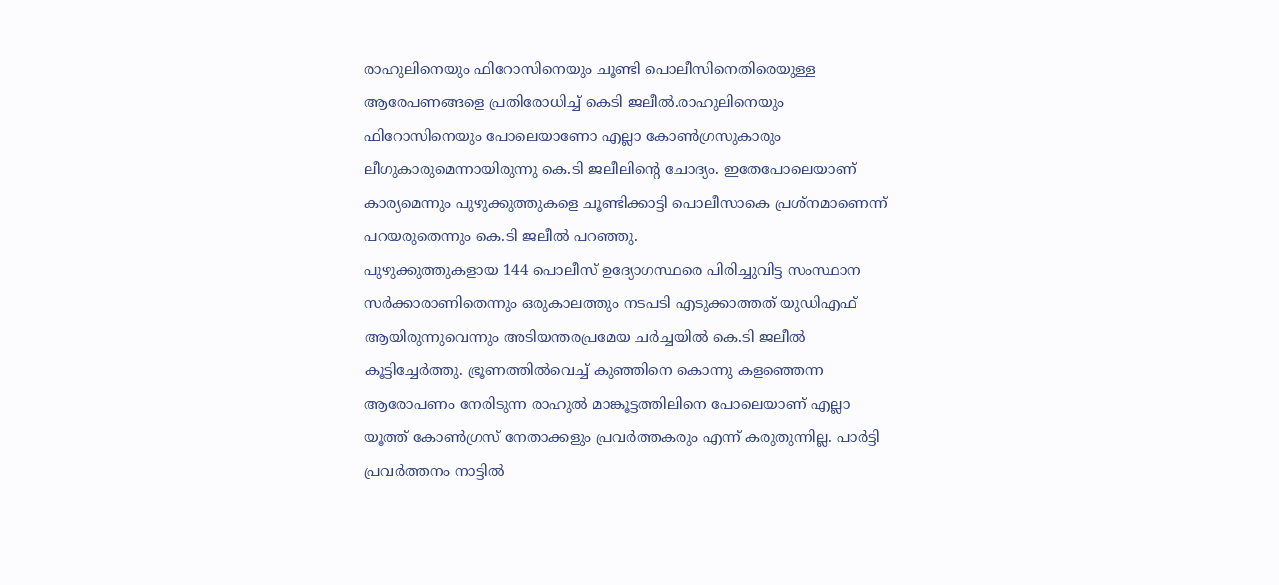രാഹുലിനെയും ഫിറോസിനെയും ചൂണ്ടി പൊലീസിനെതിരെയുള്ള ആരേപണങ്ങളെ പ്രതിരോധിച്ച് കെടി ജലീൽ.രാഹുലിനെയും ഫിറോസിനെയും പോലെയാണോ എല്ലാ കോൺഗ്രസുകാരും ലീഗുകാരുമെന്നായിരുന്നു കെ.ടി ജലീലിന്റെ ചോദ്യം. ഇതേപോലെയാണ് കാര്യമെന്നും പുഴുക്കുത്തുകളെ ചൂണ്ടിക്കാട്ടി പൊലീസാകെ പ്രശ്നമാണെന്ന് പറയരുതെന്നും കെ.ടി ജലീൽ പറഞ്ഞു.
പുഴുക്കുത്തുകളായ 144 പൊലീസ് ഉദ്യോഗസ്ഥരെ പിരിച്ചുവിട്ട സംസ്ഥാന സർക്കാരാണിതെന്നും ഒരുകാലത്തും നടപടി എടുക്കാത്തത് യുഡിഎഫ് ആയിരുന്നുവെന്നും അടിയന്തരപ്രമേയ ചർച്ചയിൽ കെ.ടി ജലീൽ കൂട്ടിച്ചേർത്തു. ഭ്രൂണത്തിൽവെച്ച് കുഞ്ഞിനെ കൊന്നു കളഞ്ഞെന്ന ആരോപണം നേരിടുന്ന രാഹുൽ മാങ്കൂട്ടത്തിലിനെ പോലെയാണ് എല്ലാ യൂത്ത് കോൺഗ്രസ് നേതാക്കളും പ്രവർത്തകരും എന്ന് കരുതുന്നില്ല. പാർട്ടി പ്രവർത്തനം നാട്ടിൽ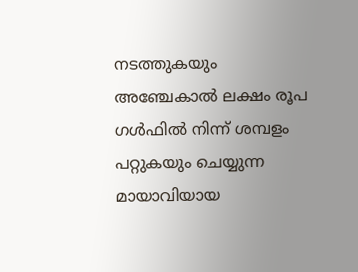നടത്തുകയും അഞ്ചേകാൽ ലക്ഷം രൂപ ഗൾഫിൽ നിന്ന് ശമ്പളം പറ്റുകയും ചെയ്യുന്ന മായാവിയായ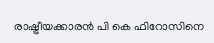രാഷ്ട്രീയക്കാരൻ പി കെ ഫിറോസിനെ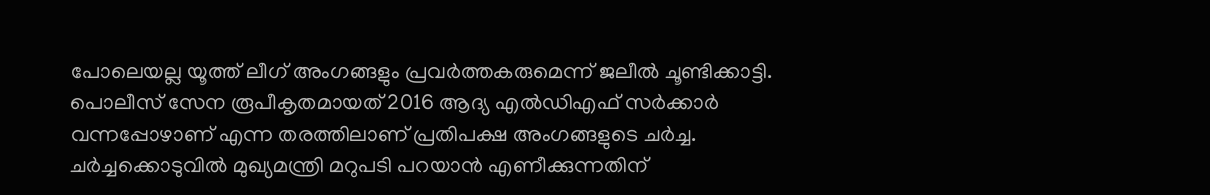പോലെയല്ല യൂത്ത് ലീഗ് അംഗങ്ങളും പ്രവർത്തകരുമെന്ന് ജലീൽ ചൂണ്ടിക്കാട്ടി.
പൊലീസ് സേന രൂപീകൃതമായത് 2016 ആദ്യ എൽഡിഎഫ് സർക്കാർ വന്നപ്പോഴാണ് എന്ന തരത്തിലാണ് പ്രതിപക്ഷ അംഗങ്ങളുടെ ചർച്ച. ചർച്ചക്കൊടുവിൽ മുഖ്യമന്ത്രി മറുപടി പറയാൻ എണീക്കുന്നതിന്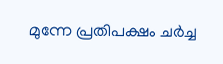മുന്നേ പ്രതിപക്ഷം ചർച്ച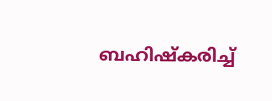ബഹിഷ്കരിച്ച്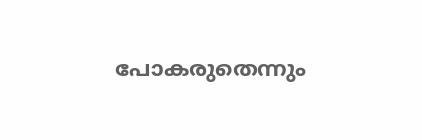പോകരുതെന്നും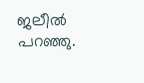ജലീൽ പറഞ്ഞു.